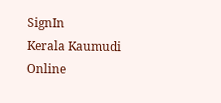SignIn
Kerala Kaumudi Online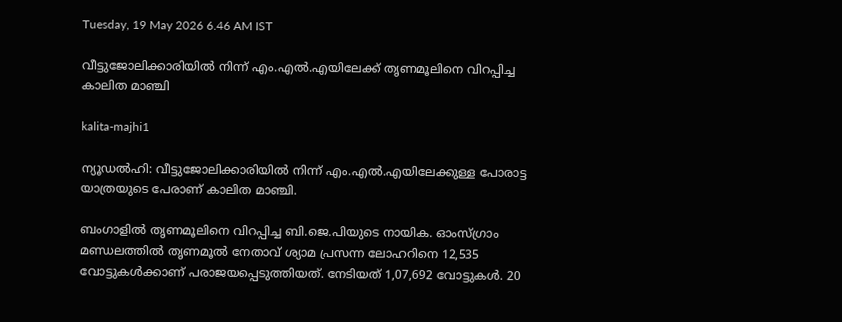Tuesday, 19 May 2026 6.46 AM IST

വീട്ടുജോലിക്കാരിയിൽ നിന്ന് എം.എൽ.എയിലേക്ക് തൃണമൂലിനെ വിറപ്പിച്ച കാലിത മാഞ്ചി

kalita-majhi1

ന്യൂഡൽഹി: വീട്ടുജോലിക്കാരിയിൽ നിന്ന് എം.എൽ.എയിലേക്കുള്ള പോരാട്ട യാത്രയുടെ പേരാണ് കാലിത മാഞ്ചി.

ബംഗാളിൽ തൃണമൂലിനെ വിറപ്പിച്ച ബി.ജെ.പിയുടെ നായിക. ഓംസ്ഗ്രാം മണ്ഡലത്തിൽ തൃണമൂൽ നേതാവ് ശ്യാമ പ്രസന്ന ലോഹറിനെ 12,535 വോട്ടുകൾക്കാണ് പരാജയപ്പെടുത്തിയത്. നേടിയത് 1,07,692 വോട്ടുകൾ. 20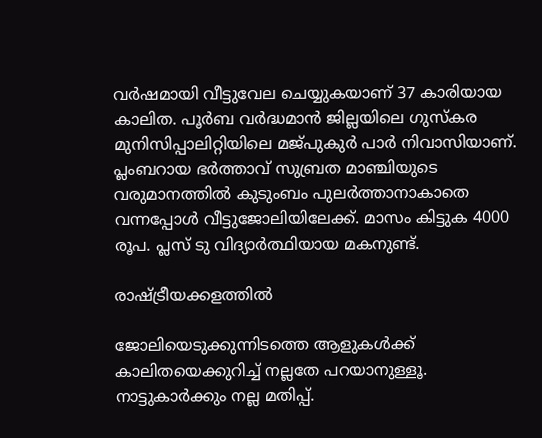വർഷമായി വീട്ടുവേല ചെയ്യുകയാണ് 37 കാരിയായ കാലിത. പൂർബ വർദ്ധമാൻ ജില്ലയിലെ ഗുസ്കര മുനിസിപ്പാലിറ്റിയിലെ മജ്പുകുർ പാർ നിവാസിയാണ്. പ്ലംബറായ ഭർത്താവ് സുബ്രത മാഞ്ചിയുടെ വരുമാനത്തിൽ കുടുംബം പുലർത്താനാകാതെ വന്നപ്പോൾ വീട്ടുജോലിയിലേക്ക്. മാസം കിട്ടുക 4000 രൂപ. പ്ലസ് ടു വിദ്യാർത്ഥിയായ മകനുണ്ട്.

രാഷ്ട്രീയക്കളത്തിൽ

ജോലിയെടുക്കുന്നിടത്തെ ആളുകൾക്ക് കാലിതയെക്കുറിച്ച് നല്ലതേ പറയാനുള്ളൂ. നാട്ടുകാർക്കും നല്ല മതിപ്പ്.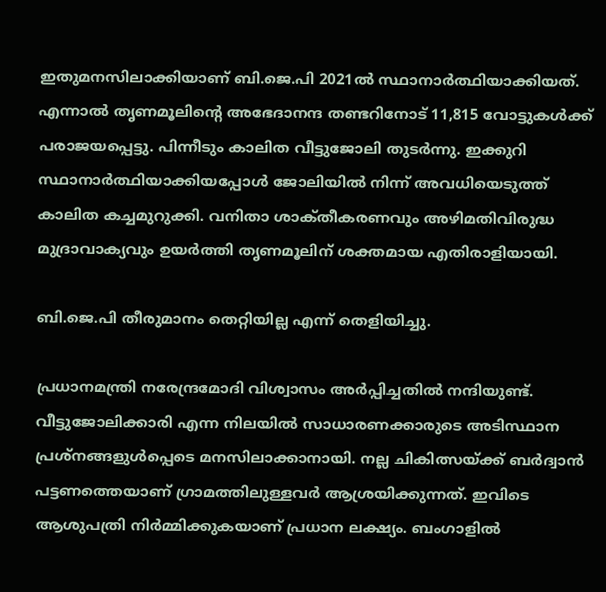ഇതുമനസിലാക്കിയാണ് ബി.ജെ.പി 2021ൽ സ്ഥാനാർത്ഥിയാക്കിയത്. എന്നാൽ തൃണമൂലിന്റെ അഭേദാനന്ദ തണ്ടറിനോട് 11,815 വോട്ടുകൾക്ക് പരാജയപ്പെട്ടു. പിന്നീടും കാലിത വീട്ടുജോലി തുടർന്നു. ഇക്കുറി സ്ഥാനാർത്ഥിയാക്കിയപ്പോൾ ജോലിയിൽ നിന്ന് അവധിയെടുത്ത് കാലിത കച്ചമുറുക്കി. വനിതാ ശാക്‌തീകരണവും അഴിമതിവിരുദ്ധ മുദ്രാവാക്യവും ഉയർത്തി തൃണമൂലിന് ശക്തമായ എതിരാളിയായി.

ബി.ജെ.പി തീരുമാനം തെറ്റിയില്ല എന്ന് തെളിയിച്ചു.

പ്രധാനമന്ത്രി നരേന്ദ്രമോദി വിശ്വാസം അർപ്പിച്ചതിൽ നന്ദിയുണ്ട്. വീട്ടുജോലിക്കാരി എന്ന നിലയിൽ സാധാരണക്കാരുടെ അടിസ്ഥാന പ്രശ്‌നങ്ങളുൾപ്പെടെ മനസിലാക്കാനായി. നല്ല ചികിത്സയ്ക്ക് ബർദ്വാൻ പട്ടണത്തെയാണ് ഗ്രാമത്തിലുള്ളവർ ആശ്രയിക്കുന്നത്. ഇവിടെ ആശുപത്രി നിർമ്മിക്കുകയാണ് പ്രധാന ലക്ഷ്യം. ബംഗാളിൽ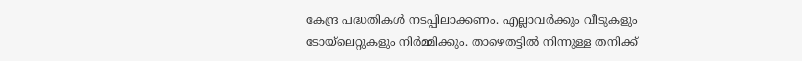കേന്ദ്ര പദ്ധതികൾ നടപ്പിലാക്കണം. എല്ലാവർക്കും വീടുകളും ടോയ്‌ലെറ്റുകളും നിർമ്മിക്കും. താഴെതട്ടിൽ നിന്നുള്ള തനിക്ക്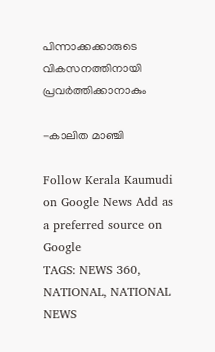പിന്നാക്കക്കാരുടെ വികസനത്തിനായി പ്രവർത്തിക്കാനാകും

-കാലിത മാഞ്ചി

Follow Kerala Kaumudi on Google News Add as a preferred source on Google
TAGS: NEWS 360, NATIONAL, NATIONAL NEWS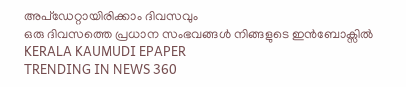അപ്ഡേറ്റായിരിക്കാം ദിവസവും
ഒരു ദിവസത്തെ പ്രധാന സംഭവങ്ങൾ നിങ്ങളുടെ ഇൻബോക്സിൽ
KERALA KAUMUDI EPAPER
TRENDING IN NEWS 360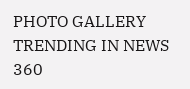PHOTO GALLERY
TRENDING IN NEWS 360